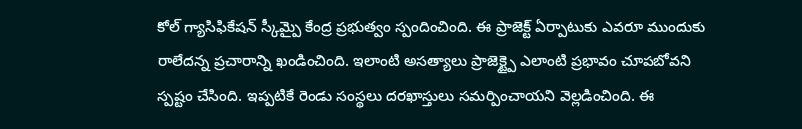కోల్ గ్యాసిఫికేషన్ స్కీమ్పై కేంద్ర ప్రభుత్వం స్పందించింది. ఈ ప్రాజెక్ట్ ఏర్పాటుకు ఎవరూ ముందుకు రాలేదన్న ప్రచారాన్ని ఖండించింది. ఇలాంటి అసత్యాలు ప్రాజెక్ట్పై ఎలాంటి ప్రభావం చూపబోవని స్పష్టం చేసింది. ఇప్పటికే రెండు సంస్థలు దరఖాస్తులు సమర్పించాయని వెల్లడించింది. ఈ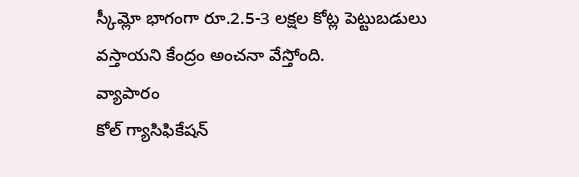స్కీమ్లో భాగంగా రూ.2.5-3 లక్షల కోట్ల పెట్టుబడులు వస్తాయని కేంద్రం అంచనా వేస్తోంది.
వ్యాపారం
కోల్ గ్యాసిఫికేషన్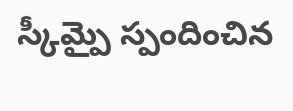స్కీమ్పై స్పందించిన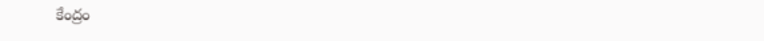కేంద్రం